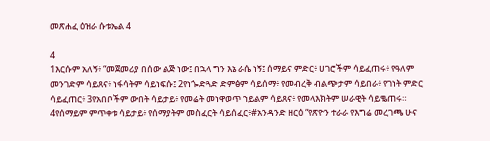መጽሐፈ ዕዝራ ሱቱኤል 4

4
1እርሱም አለኝ፥ “መጀመሪያ በሰው ልጅ ነው፤ በኋላ ግን እኔ ራሴ ነኝ፤ ሰማይና ምድር፥ ሀገሮችም ሳይፈጠሩ፥ የዓለም መንገድም ሳይጸና፥ ነፋሳትም ሳይነፍሱ፤ 2የነጐድጓድ ድምፅም ሳይሰማ፥ የመብረቅ ብልጭታም ሳይበራ፥ የገነት ምድር ሳይፈጠር፥ 3የአበቦችም ውበት ሳይታይ፥ የመሬት መነዋወጥ ኀይልም ሳይጸና፥ የመላእክትም ሠራዊት ሳይቈጠሩ። 4የሰማይም ምጥቀቱ ሳይታይ፥ የሰማያትም መስፈርት ሳይሰፈር፥#አንዳንድ ዘርዕ “የጽዮን ተራራ የእግሬ መረገጫ ሁና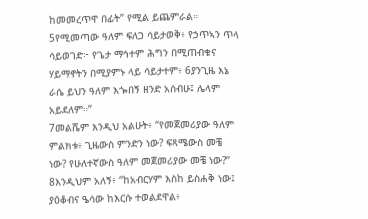ከመመረጥዋ በፊት” የሚል ይጨምራል። 5የሚመጣው ዓለም ፍለጋ ሳይታወቅ፥ የኃጥኣን ጥላ ሳይወገድ፦ የጌታ ማኅተም ሕግን በሚጠብቁና ሃይማኖትን በሚያምኑ ላይ ሳይታተም፥ 6ያንጊዜ እኔ ራሴ ይህን ዓለም እጐበኝ ዘንድ አሰብሁ፤ ሌላም አይደለም።”
7መልሼም እንዲህ አልሁት፥ “የመጀመሪያው ዓለም ምልክቱ፥ ጊዜውስ ምንድን ነው? ፍጻሜውስ መቼ ነው? የሁለተኛውስ ዓለም መጀመሪያው መቼ ነው?” 8እንዲህም አለኝ፥ “ከአብርሃም እስከ ይስሐቅ ነው፤ ያዕቆብና ዔሳው ከእርሱ ተወልደዋል፥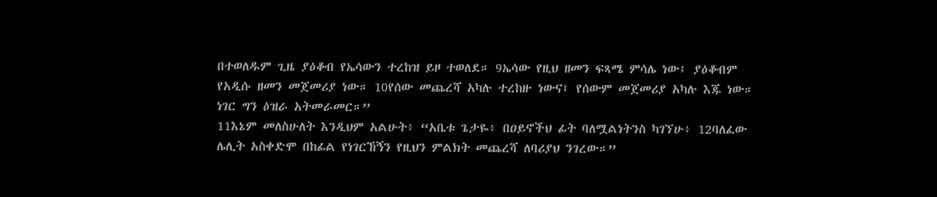በተወለዱም ጊዜ ያዕቆብ የኤሳውን ተረከዝ ይዞ ተወለደ። 9ኤሳው የዚህ ዘመን ፍጻሜ ምሳሌ ነው፤ ያዕቆብም የአዲሱ ዘመን መጀመሪያ ነው። 10የሰው መጨረሻ አካሉ ተረከዙ ነውና፤ የሰውም መጀመሪያ አካሉ እጁ ነው። ነገር ግን ዕዝራ አትመራመር።”
11እኔም መለስሁለት እንዲህም አልሁት፥ “አቤቱ ጌታዬ፥ በዐይኖችህ ፊት ባለሟልነትንስ ካገኘሁ፥ 12ባለፈው ሌሊት አስቀድሞ በከፊል የነገርኸኝን የዚህን ምልክት መጨረሻ ለባሪያህ ንገረው።”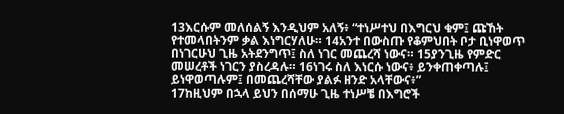13እርሱም መለሰልኝ እንዲህም አለኝ፥ “ተነሥተህ በእግርህ ቁም፤ ጩኸት የተመላበትንም ቃል እነግርሃለሁ። 14አንተ በውስጡ የቆምህበት ቦታ ቢነዋወጥ በነገርሁህ ጊዜ አትደንግጥ፤ ስለ ነገር መጨረሻ ነውና። 15ያንጊዜ የምድር መሠረቶች ነገርን ያስረዳሉ። 16ነገሩ ስለ እነርሱ ነውና፥ ይንቀጠቀጣሉ፤ ይነዋወጣሉም፤ በመጨረሻቸው ያልፉ ዘንድ አላቸውና፥”
17ከዚህም በኋላ ይህን በሰማሁ ጊዜ ተነሥቼ በእግሮች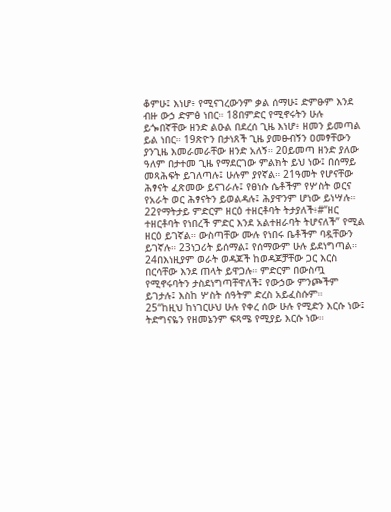ቆምሁ፤ እነሆ፥ የሚናገረውንም ቃል ሰማሁ፤ ድምፁም እንደ ብዙ ውኃ ድምፅ ነበር። 18በምድር የሚኖሩትን ሁሉ ይጐበኛቸው ዘንድ ልዑል በደረሰ ጊዜ እነሆ፥ ዘመን ይመጣል ይል ነበር። 19ጽዮን በታነጸች ጊዜ ያመፁብኝን ዐመፃቸውን ያንጊዜ እመራመራቸው ዘንድ አለኝ። 20ይመጣ ዘንድ ያለው ዓለም በታተመ ጊዜ የማደርገው ምልክት ይህ ነው፤ በሰማይ መጻሕፍት ይገለጣሉ፤ ሁሉም ያየኛል። 21ዓመት የሆናቸው ሕፃናት ፈጽመው ይናገራሉ፤ የፀነሱ ሴቶችም የሦስት ወርና የአራት ወር ሕፃናትን ይወልዳሉ፤ ሕያዋንም ሆነው ይነሣሉ። 22የማትታይ ምድርም ዘርዕ ተዘርቶባት ትታያለች፥#“ዘር ተዘርቶባት የነበረች ምድር እንደ አልተዘራባት ትሆናለች” የሚል ዘርዕ ይገኛል። ውስጣቸው ሙሉ የነበሩ ቤቶችም ባዷቸውን ይገኛሉ። 23ነጋሪት ይሰማል፤ የሰማውም ሁሉ ይደነግጣል። 24በእነዚያም ወራት ወዳጆች ከወዳጆቻቸው ጋር እርስ በርሳቸው እንደ ጠላት ይዋጋሉ። ምድርም በውስጧ የሚኖሩባትን ታስደነግጣቸዋለች፤ የውኃው ምንጮችም ይገታሉ፤ እስከ ሦስት ሰዓትም ድረስ አይፈስሱም።
25“ከዚህ ከነገርሁህ ሁሉ የቀረ ሰው ሁሉ የሚድን እርሱ ነው፤ ትድግናዬን የዘመኔንም ፍጻሜ የሚያይ እርሱ ነው።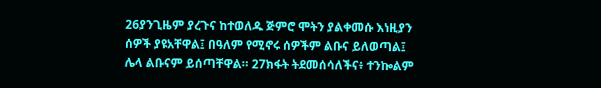26ያንጊዜም ያረጉና ከተወለዱ ጅምሮ ሞትን ያልቀመሱ እነዚያን ሰዎች ያዩአቸዋል፤ በዓለም የሚኖሩ ሰዎችም ልቡና ይለወጣል፤ ሌላ ልቡናም ይሰጣቸዋል። 27ክፋት ትደመሰሳለችና፥ ተንኰልም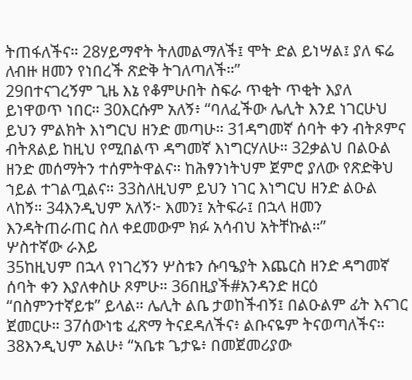ትጠፋለችና። 28ሃይማኖት ትለመልማለች፤ ሞት ድል ይነሣል፤ ያለ ፍሬ ለብዙ ዘመን የነበረች ጽድቅ ትገለጣለች።”
29በተናገረኝም ጊዜ እኔ የቆምሁበት ስፍራ ጥቂት ጥቂት እያለ ይነዋወጥ ነበር። 30እርሱም አለኝ፥ “ባለፈችው ሌሊት እንደ ነገርሁህ ይህን ምልክት እነግርህ ዘንድ መጣሁ። 31ዳግመኛ ሰባት ቀን ብትጾምና ብትጸልይ ከዚህ የሚበልጥ ዳግመኛ እነግርሃለሁ። 32ቃልህ በልዑል ዘንድ መሰማትን ተሰምትዋልና። ከሕፃንነትህም ጀምሮ ያለው የጽድቅህ ኀይል ተገልጧልና። 33ስለዚህም ይህን ነገር እነግርህ ዘንድ ልዑል ላከኝ። 34እንዲህም አለኝ፦ እመን፤ አትፍራ፤ በኋላ ዘመን እንዳትጠራጠር ስለ ቀደመውም ክፉ አሳብህ አትቸኩል።”
ሦስተኛው ራእይ
35ከዚህም በኋላ የነገረኝን ሦስቱን ሱባዔያት እጨርስ ዘንድ ዳግመኛ ሰባት ቀን እያለቀስሁ ጾምሁ። 36በዚያች#አንዳንድ ዘርዕ “በስምንተኛይቱ” ይላል። ሌሊት ልቤ ታወከችብኝ፤ በልዑልም ፊት እናገር ጀመርሁ። 37ሰውነቴ ፈጽማ ትናደዳለችና፥ ልቡናዬም ትናወጣለችና።
38እንዲህም አልሁ፥ “አቤቱ ጌታዬ፥ በመጀመሪያው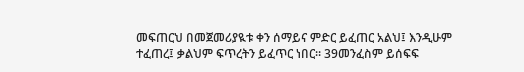መፍጠርህ በመጀመሪያዪቱ ቀን ሰማይና ምድር ይፈጠር አልህ፤ እንዲሁም ተፈጠረ፤ ቃልህም ፍጥረትን ይፈጥር ነበር። 39መንፈስም ይሰፍፍ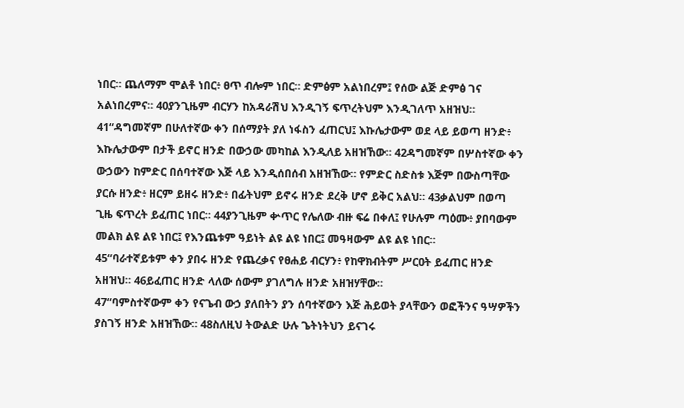ነበር። ጨለማም ሞልቶ ነበር፥ ፀጥ ብሎም ነበር። ድምፅም አልነበረም፤ የሰው ልጅ ድምፅ ገና አልነበረምና። 40ያንጊዜም ብርሃን ከአዳራሽህ እንዲገኝ ፍጥረትህም እንዲገለጥ አዘዝህ።
41“ዳግመኛም በሁለተኛው ቀን በሰማያት ያለ ነፋስን ፈጠርህ፤ እኩሌታውም ወደ ላይ ይወጣ ዘንድ፥ እኩሌታውም በታች ይኖር ዘንድ በውኃው መካከል እንዲለይ አዘዝኸው። 42ዳግመኛም በሦስተኛው ቀን ውኃውን ከምድር በሰባተኛው እጅ ላይ እንዲሰበሰብ አዘዝኸው። የምድር ስድስቱ እጅም በውስጣቸው ያርሱ ዘንድ፥ ዘርም ይዘሩ ዘንድ፥ በፊትህም ይኖሩ ዘንድ ደረቅ ሆኖ ይቅር አልህ። 43ቃልህም በወጣ ጊዜ ፍጥረት ይፈጠር ነበር። 44ያንጊዜም ቍጥር የሌለው ብዙ ፍሬ በቀለ፤ የሁሉም ጣዕሙ፥ ያበባውም መልክ ልዩ ልዩ ነበር፤ የእንጨቱም ዓይነት ልዩ ልዩ ነበር፤ መዓዛውም ልዩ ልዩ ነበር።
45“ባራተኛይቱም ቀን ያበሩ ዘንድ የጨረቃና የፀሐይ ብርሃን፥ የከዋክብትም ሥርዐት ይፈጠር ዘንድ አዘዝህ። 46ይፈጠር ዘንድ ላለው ሰውም ያገለግሉ ዘንድ አዘዝሃቸው።
47“ባምስተኛውም ቀን የናጌብ ውኃ ያለበትን ያን ሰባተኛውን እጅ ሕይወት ያላቸውን ወፎችንና ዓሣዎችን ያስገኝ ዘንድ አዘዝኸው። 48ስለዚህ ትውልድ ሁሉ ጌትነትህን ይናገሩ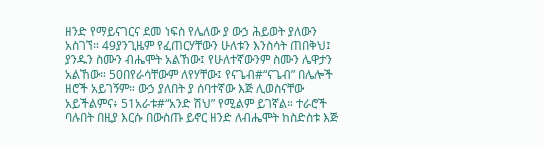ዘንድ የማይናገርና ደመ ነፍስ የሌለው ያ ውኃ ሕይወት ያለውን አስገኘ። 49ያንጊዜም የፈጠርሃቸውን ሁለቱን እንስሳት ጠበቅህ፤ ያንዱን ስሙን ብሔሞት አልኸው፤ የሁለተኛውንም ስሙን ሌዋታን አልኸው። 50በየራሳቸውም ለየሃቸው፤ የናጌብ#“ናጌብ” በሌሎች ዘሮች አይገኝም። ውኃ ያለበት ያ ሰባተኛው እጅ ሊወስናቸው አይችልምና፥ 51አራቱ#“አንድ ሽህ” የሚልም ይገኛል። ተራሮች ባሉበት በዚያ እርሱ በውስጡ ይኖር ዘንድ ለብሔሞት ከስድስቱ እጅ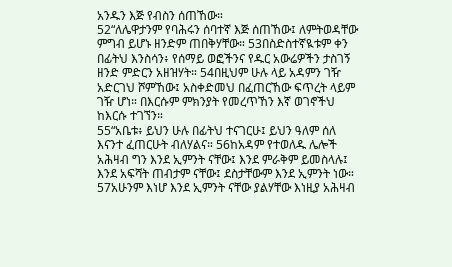አንዱን እጅ የብስን ሰጠኸው።
52“ለሌዋታንም የባሕሩን ሰባተኛ እጅ ሰጠኸው፤ ለምትወዳቸው ምግብ ይሆኑ ዘንድም ጠበቅሃቸው። 53በስድስተኛዪቱም ቀን በፊትህ እንስሳን፥ የሰማይ ወፎችንና የዱር አውሬዎችን ታስገኝ ዘንድ ምድርን አዘዝሃት። 54በዚህም ሁሉ ላይ አዳምን ገዥ አድርገህ ሾምኸው፤ አስቀድመህ በፈጠርኸው ፍጥረት ላይም ገዥ ሆነ። በእርሱም ምክንያት የመረጥኸን እኛ ወገኖችህ ከእርሱ ተገኘን።
55“አቤቱ፥ ይህን ሁሉ በፊትህ ተናገርሁ፤ ይህን ዓለም ሰለ እናንተ ፈጠርሁት ብለሃልና። 56ከአዳም የተወለዱ ሌሎች አሕዛብ ግን እንደ ኢምንት ናቸው፤ እንደ ምራቅም ይመስላሉ፤ እንደ አፍሻት ጠብታም ናቸው፤ ደስታቸውም እንደ ኢምንት ነው። 57አሁንም እነሆ እንደ ኢምንት ናቸው ያልሃቸው እነዚያ አሕዛብ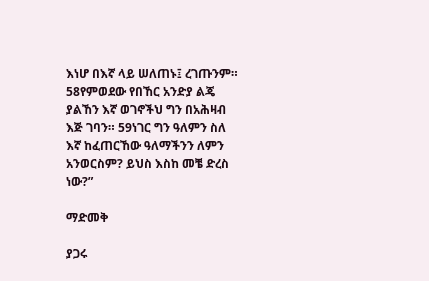እነሆ በእኛ ላይ ሠለጠኑ፤ ረገጡንም። 58የምወደው የበኸር አንድያ ልጄ ያልኸን እኛ ወገኖችህ ግን በአሕዛብ እጅ ገባን። 59ነገር ግን ዓለምን ስለ እኛ ከፈጠርኸው ዓለማችንን ለምን አንወርስም? ይህስ እስከ መቼ ድረስ ነው?”

ማድመቅ

ያጋሩ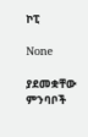ኮፒ

None

ያደመቋቸው ምንባቦች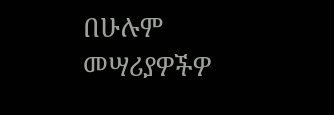በሁሉም መሣሪያዎችዎ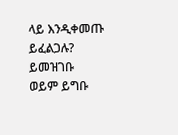ላይ እንዲቀመጡ ይፈልጋሉ? ይመዝገቡ ወይም ይግቡ